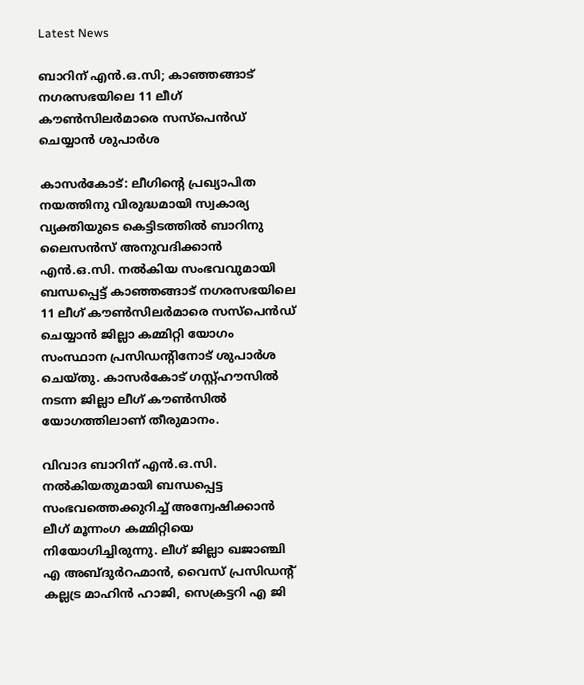Latest News

ബാറിന് എന്‍.ഒ.സി; കാഞ്ഞങ്ങാട് നഗരസഭയിലെ 11 ലീഗ് കൗണ്‍സിലര്‍മാരെ സസ്‌പെന്‍ഡ് ചെയ്യാന്‍ ശുപാര്‍ശ

കാസര്‍കോട്: ലീഗിന്റെ പ്രഖ്യാപിത നയത്തിനു വിരുദ്ധമായി സ്വകാര്യ വ്യക്തിയുടെ കെട്ടിടത്തില്‍ ബാറിനു ലൈസന്‍സ് അനുവദിക്കാന്‍ എന്‍.ഒ.സി. നല്‍കിയ സംഭവവുമായി ബന്ധപ്പെട്ട് കാഞ്ഞങ്ങാട് നഗരസഭയിലെ 11 ലീഗ് കൗണ്‍സിലര്‍മാരെ സസ്‌പെന്‍ഡ് ചെയ്യാന്‍ ജില്ലാ കമ്മിറ്റി യോഗം സംസ്ഥാന പ്രസിഡന്റിനോട് ശുപാര്‍ശ ചെയ്തു. കാസര്‍കോട് ഗസ്റ്റ്ഹൗസില്‍ നടന്ന ജില്ലാ ലീഗ് കൗണ്‍സില്‍ യോഗത്തിലാണ് തീരുമാനം.

വിവാദ ബാറിന് എന്‍.ഒ.സി. നല്‍കിയതുമായി ബന്ധപ്പെട്ട സംഭവത്തെക്കുറിച്ച് അന്വേഷിക്കാന്‍ ലീഗ് മൂന്നംഗ കമ്മിറ്റിയെ നിയോഗിച്ചിരുന്നു. ലീഗ് ജില്ലാ ഖജാഞ്ചി എ അബ്ദുര്‍റഹ്മാന്‍, വൈസ് പ്രസിഡന്റ് കല്ലട്ര മാഹിന്‍ ഹാജി, സെക്രട്ടറി എ ജി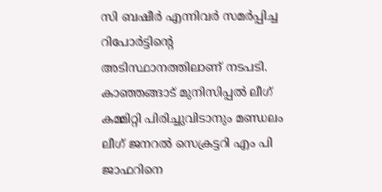സി ബഷീര്‍ എന്നിവര്‍ സമര്‍പ്പിച്ച റിപോര്‍ട്ടിന്റെ അടിസ്ഥാനത്തിലാണ് നടപടി. കാഞ്ഞങ്ങാട് മുനിസിപ്പല്‍ ലീഗ് കമ്മിറ്റി പിരിച്ചുവിടാനും മണ്ഡലം ലീഗ് ജനറല്‍ സെക്രട്ടറി എം പി ജാഫറിനെ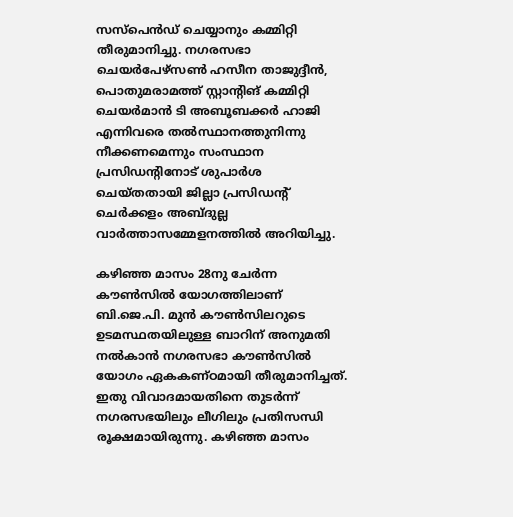സസ്‌പെന്‍ഡ് ചെയ്യാനും കമ്മിറ്റി തീരുമാനിച്ചു. നഗരസഭാ ചെയര്‍പേഴ്‌സണ്‍ ഹസീന താജുദ്ദീന്‍, പൊതുമരാമത്ത് സ്റ്റാന്റിങ് കമ്മിറ്റി ചെയര്‍മാന്‍ ടി അബൂബക്കര്‍ ഹാജി എന്നിവരെ തല്‍സ്ഥാനത്തുനിന്നു നീക്കണമെന്നും സംസ്ഥാന പ്രസിഡന്റിനോട് ശുപാര്‍ശ ചെയ്തതായി ജില്ലാ പ്രസിഡന്റ് ചെര്‍ക്കളം അബ്ദുല്ല വാര്‍ത്താസമ്മേളനത്തില്‍ അറിയിച്ചു.

കഴിഞ്ഞ മാസം 28നു ചേര്‍ന്ന കൗണ്‍സില്‍ യോഗത്തിലാണ് ബി.ജെ.പി. മുന്‍ കൗണ്‍സിലറുടെ ഉടമസ്ഥതയിലുള്ള ബാറിന് അനുമതി നല്‍കാന്‍ നഗരസഭാ കൗണ്‍സില്‍ യോഗം ഏകകണ്ഠമായി തീരുമാനിച്ചത്. ഇതു വിവാദമായതിനെ തുടര്‍ന്ന് നഗരസഭയിലും ലീഗിലും പ്രതിസന്ധി രൂക്ഷമായിരുന്നു. കഴിഞ്ഞ മാസം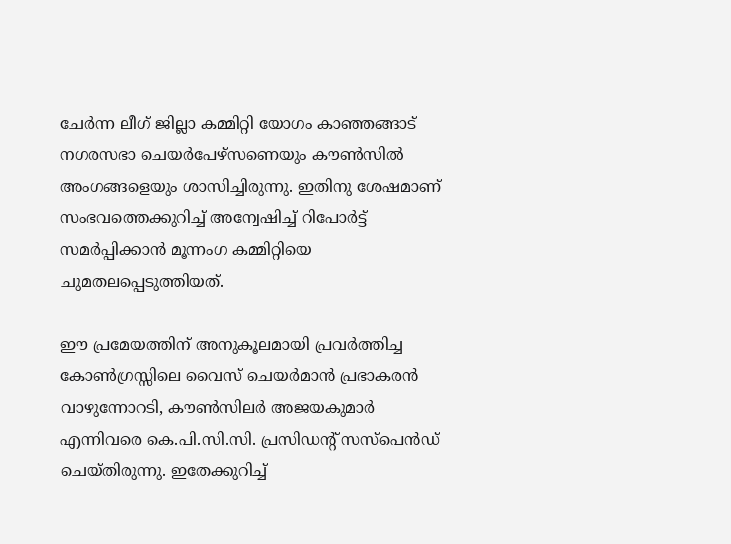ചേര്‍ന്ന ലീഗ് ജില്ലാ കമ്മിറ്റി യോഗം കാഞ്ഞങ്ങാട് നഗരസഭാ ചെയര്‍പേഴ്‌സണെയും കൗണ്‍സില്‍ അംഗങ്ങളെയും ശാസിച്ചിരുന്നു. ഇതിനു ശേഷമാണ് സംഭവത്തെക്കുറിച്ച് അന്വേഷിച്ച് റിപോര്‍ട്ട് സമര്‍പ്പിക്കാന്‍ മൂന്നംഗ കമ്മിറ്റിയെ ചുമതലപ്പെടുത്തിയത്.

ഈ പ്രമേയത്തിന് അനുകൂലമായി പ്രവര്‍ത്തിച്ച കോണ്‍ഗ്രസ്സിലെ വൈസ് ചെയര്‍മാന്‍ പ്രഭാകരന്‍ വാഴുന്നോറടി, കൗണ്‍സിലര്‍ അജയകുമാര്‍ എന്നിവരെ കെ.പി.സി.സി. പ്രസിഡന്റ് സസ്‌പെന്‍ഡ് ചെയ്തിരുന്നു. ഇതേക്കുറിച്ച്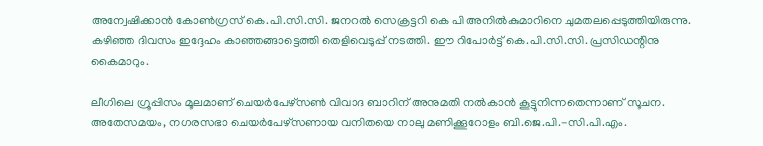അന്വേഷിക്കാന്‍ കോണ്‍ഗ്രസ് കെ.പി.സി.സി. ജനറല്‍ സെക്രട്ടറി കെ പി അനില്‍കുമാറിനെ ചുമതലപ്പെടുത്തിയിരുന്നു. കഴിഞ്ഞ ദിവസം ഇദ്ദേഹം കാഞ്ഞങ്ങാട്ടെത്തി തെളിവെടുപ്പ് നടത്തി. ഈ റിപോര്‍ട്ട് കെ.പി.സി.സി. പ്രസിഡന്റിനു കൈമാറും.

ലീഗിലെ ഗ്രൂപ്പിസം മൂലമാണ് ചെയര്‍പേഴ്‌സണ്‍ വിവാദ ബാറിന് അനുമതി നല്‍കാന്‍ കൂട്ടുനിന്നതെന്നാണ് സൂചന. അതേസമയം, നഗരസഭാ ചെയര്‍പേഴ്‌സണായ വനിതയെ നാലു മണിക്കൂറോളം ബി.ജെ.പി.-സി.പി.എം.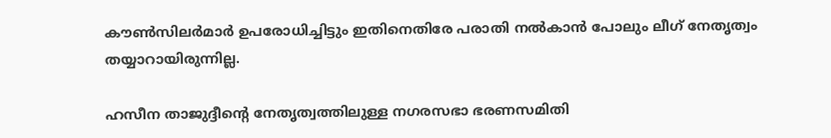കൗണ്‍സിലര്‍മാര്‍ ഉപരോധിച്ചിട്ടും ഇതിനെതിരേ പരാതി നല്‍കാന്‍ പോലും ലീഗ് നേതൃത്വം തയ്യാറായിരുന്നില്ല.

ഹസീന താജുദ്ദീന്റെ നേതൃത്വത്തിലുള്ള നഗരസഭാ ഭരണസമിതി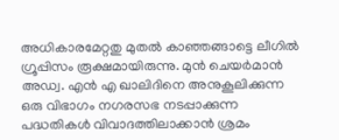അധികാരമേറ്റതു മുതല്‍ കാഞ്ഞങ്ങാട്ടെ ലീഗില്‍ ഗ്രൂപ്പിസം രൂക്ഷമായിരുന്നു. മുന്‍ ചെയര്‍മാന്‍ അഡ്വ. എന്‍ എ ഖാലിദിനെ അനുകൂലിക്കുന്ന ഒരു വിഭാഗം നഗരസഭ നടപ്പാക്കുന്ന പദ്ധതികള്‍ വിവാദത്തിലാക്കാന്‍ ശ്രമം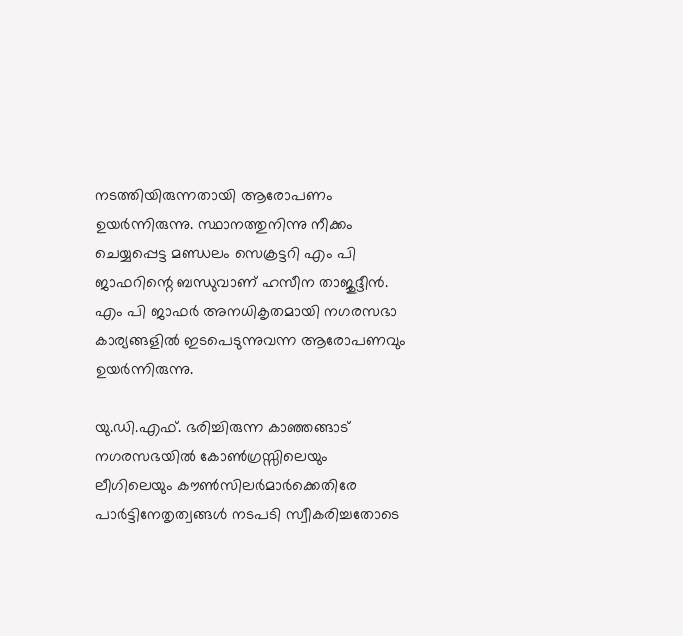നടത്തിയിരുന്നതായി ആരോപണം ഉയര്‍ന്നിരുന്നു. സ്ഥാനത്തുനിന്നു നീക്കം ചെയ്യപ്പെട്ട മണ്ഡലം സെക്രട്ടറി എം പി ജാഫറിന്റെ ബന്ധുവാണ് ഹസീന താജുദ്ദീന്‍. എം പി ജാഫര്‍ അനധികൃതമായി നഗരസഭാ കാര്യങ്ങളില്‍ ഇടപെടുന്നുവന്ന ആരോപണവും ഉയര്‍ന്നിരുന്നു.

യു.ഡി.എഫ്. ഭരിച്ചിരുന്ന കാഞ്ഞങ്ങാട് നഗരസഭയില്‍ കോണ്‍ഗ്രസ്സിലെയും ലീഗിലെയും കൗണ്‍സിലര്‍മാര്‍ക്കെതിരേ പാര്‍ട്ടിനേതൃത്വങ്ങള്‍ നടപടി സ്വീകരിച്ചതോടെ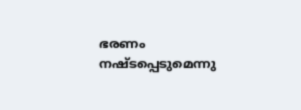ഭരണം നഷ്ടപ്പെടുമെന്നു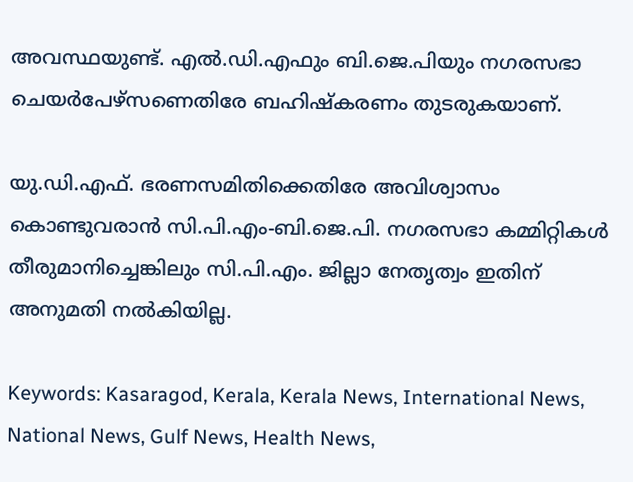അവസ്ഥയുണ്ട്. എല്‍.ഡി.എഫും ബി.ജെ.പിയും നഗരസഭാ ചെയര്‍പേഴ്‌സണെതിരേ ബഹിഷ്‌കരണം തുടരുകയാണ്.

യു.ഡി.എഫ്. ഭരണസമിതിക്കെതിരേ അവിശ്വാസം കൊണ്ടുവരാന്‍ സി.പി.എം-ബി.ജെ.പി. നഗരസഭാ കമ്മിറ്റികള്‍ തീരുമാനിച്ചെങ്കിലും സി.പി.എം. ജില്ലാ നേതൃത്വം ഇതിന് അനുമതി നല്‍കിയില്ല.

Keywords: Kasaragod, Kerala, Kerala News, International News, National News, Gulf News, Health News,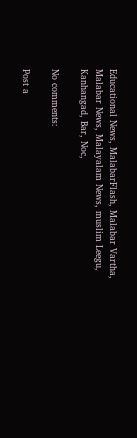Educational News, MalabarFlash, Malabar Vartha, Malabar News, Malayalam News, muslim Leegu, Kanhangad, Bar, Noc,

No comments:

Post a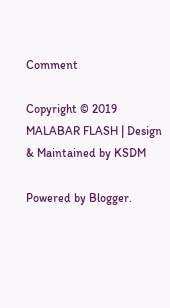Comment

Copyright © 2019 MALABAR FLASH | Design & Maintained by KSDM

Powered by Blogger.